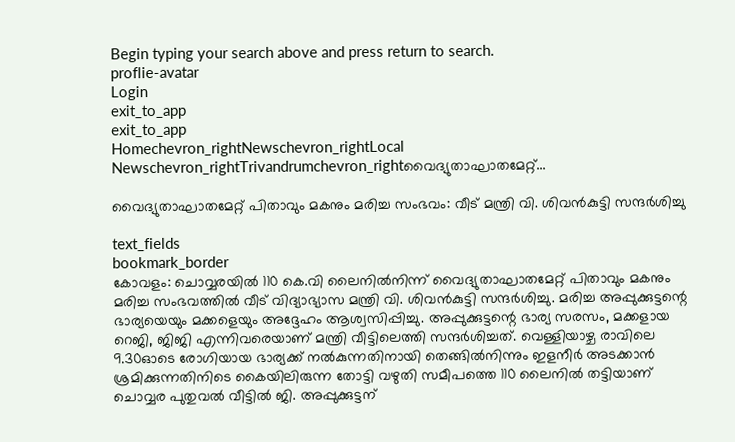Begin typing your search above and press return to search.
proflie-avatar
Login
exit_to_app
exit_to_app
Homechevron_rightNewschevron_rightLocal Newschevron_rightTrivandrumchevron_rightവൈദ്യുതാഘാതമേറ്റ്...

വൈദ്യുതാഘാതമേറ്റ് പിതാവും മകനും മരിച്ച സംഭവം: വീട് മന്ത്രി വി. ശിവൻകുട്ടി സന്ദർശിച്ചു

text_fields
bookmark_border
കോവളം: ചൊവ്വരയിൽ 110 കെ.വി ലൈനിൽനിന്ന് വൈദ്യുതാഘാതമേറ്റ് പിതാവും മകനും മരിച്ച സംഭവത്തിൽ വീട് വിദ്യാഭ്യാസ മന്ത്രി വി. ശിവൻകുട്ടി സന്ദർശിച്ചു. മരിച്ച അപ്പുക്കുട്ടന്റെ ഭാര്യയെയും മക്കളെയും അദ്ദേഹം ആശ്വസിപ്പിച്ചു. അപ്പുക്കുട്ടന്റെ ഭാര്യ സരസം, മക്കളായ റെജി, ജിജി എന്നിവരെയാണ് മന്ത്രി വീട്ടിലെത്തി സന്ദർശിച്ചത്. വെള്ളിയാഴ്ച രാവിലെ 9.30ഓടെ രോഗിയായ ഭാര്യക്ക് നൽകുന്നതിനായി തെങ്ങിൽനിന്നും ഇളനീർ അടക്കാൻ ശ്രമിക്കുന്നതിനിടെ കൈയിലിരുന്ന തോട്ടി വഴുതി സമീപത്തെ 110 ലൈനിൽ തട്ടിയാണ് ചൊവ്വര പുതുവൽ വീട്ടിൽ ജി. അപ്പുക്കുട്ടന്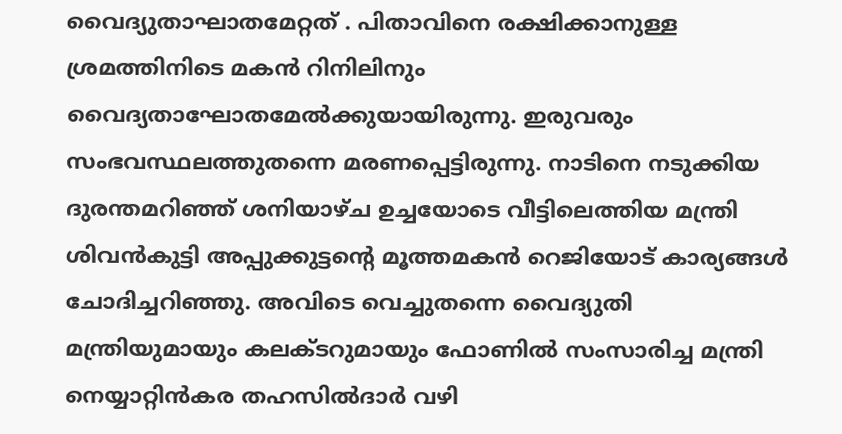വൈദ്യുതാഘാതമേറ്റത് . പിതാവിനെ രക്ഷിക്കാനുള്ള ശ്രമത്തിനിടെ മകൻ റിനിലിനും വൈദ്യതാഘോതമേൽക്കുയായിരുന്നു. ഇരുവരും സംഭവസ്ഥലത്തുതന്നെ മരണപ്പെട്ടിരുന്നു. നാടിനെ നടുക്കിയ ദുരന്തമറിഞ്ഞ് ശനിയാഴ്ച ഉച്ചയോടെ വീട്ടിലെത്തിയ മന്ത്രി ശിവൻകുട്ടി അപ്പുക്കുട്ടന്‍റെ മൂത്തമകൻ റെജിയോട് കാര്യങ്ങൾ ചോദിച്ചറിഞ്ഞു. അവിടെ വെച്ചുതന്നെ വൈദ്യുതി മന്ത്രിയുമായും കലക്ടറുമായും ഫോണിൽ സംസാരിച്ച മന്ത്രി നെയ്യാറ്റിൻകര തഹസിൽദാർ വഴി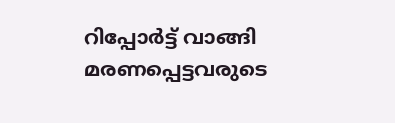റിപ്പോർട്ട് വാങ്ങി മരണപ്പെട്ടവരുടെ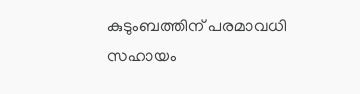കുടുംബത്തിന് പരമാവധി സഹായം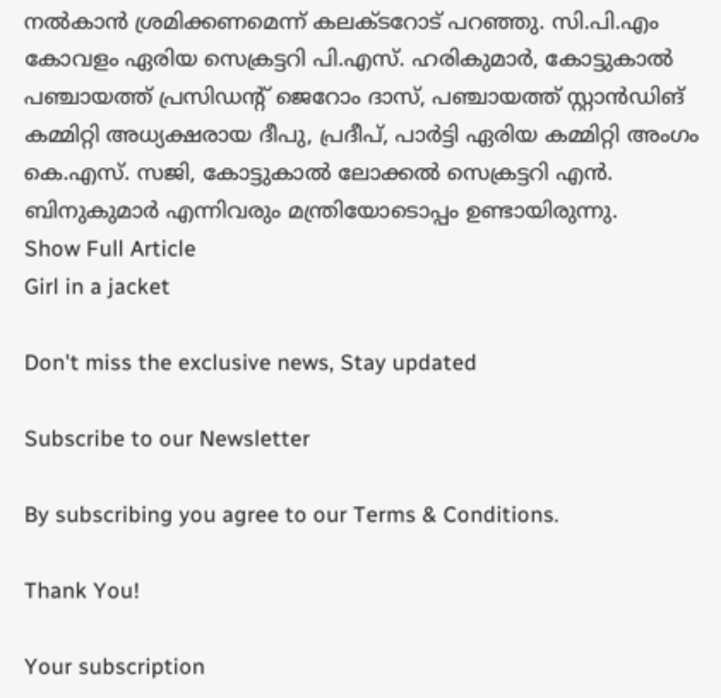നൽകാൻ ശ്രമിക്കണമെന്ന് കലക്ടറോട് പറഞ്ഞു. സി.പി.എം കോവളം ഏരിയ സെക്രട്ടറി പി.എസ്. ഹരികുമാർ, കോട്ടുകാൽ പഞ്ചായത്ത് പ്രസിഡന്റ് ജെറോം ദാസ്, പഞ്ചായത്ത് സ്റ്റാൻഡിങ് കമ്മിറ്റി അധ്യക്ഷരായ ദീപു, പ്രദീപ്, പാർട്ടി ഏരിയ കമ്മിറ്റി അംഗം കെ.എസ്. സജി, കോട്ടുകാൽ ലോക്കൽ സെക്രട്ടറി എൻ. ബിനുകുമാർ എന്നിവരും മന്ത്രിയോടൊപ്പം ഉണ്ടായിരുന്നു.
Show Full Article
Girl in a jacket

Don't miss the exclusive news, Stay updated

Subscribe to our Newsletter

By subscribing you agree to our Terms & Conditions.

Thank You!

Your subscription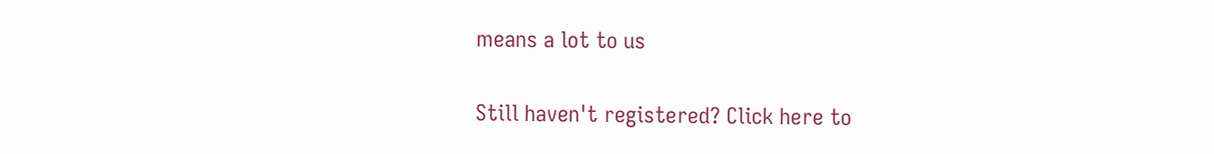means a lot to us

Still haven't registered? Click here to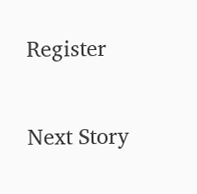Register

Next Story